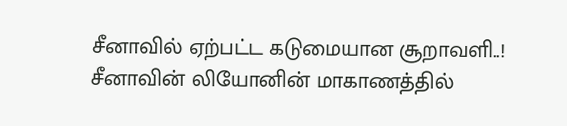சீனாவில் ஏற்பட்ட கடுமையான சூறாவளி..!
சீனாவின் லியோனின் மாகாணத்தில்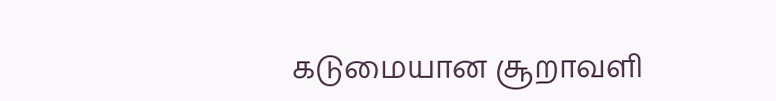கடுமையான சூறாவளி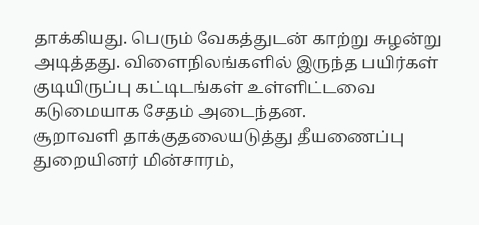தாக்கியது. பெரும் வேகத்துடன் காற்று சுழன்று அடித்தது. விளைநிலங்களில் இருந்த பயிர்கள் குடியிருப்பு கட்டிடங்கள் உள்ளிட்டவை கடுமையாக சேதம் அடைந்தன.
சூறாவளி தாக்குதலையடுத்து தீயணைப்பு துறையினர் மின்சாரம்,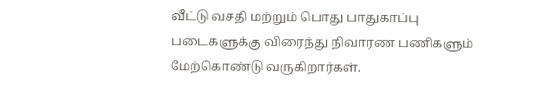வீட்டு வசதி மற்றும் பொது பாதுகாப்பு படைகளுக்கு விரைந்து நிவாரண பணிகளும் மேற்கொண்டு வருகிறார்கள்.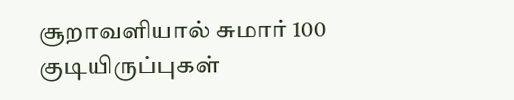சூறாவளியால் சுமார் 100 குடியிருப்புகள்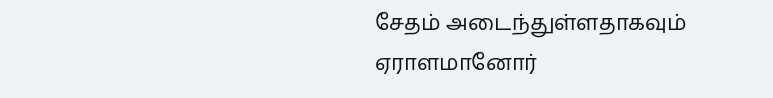சேதம் அடைந்துள்ளதாகவும் ஏராளமானோர்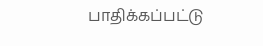பாதிக்கப்பட்டு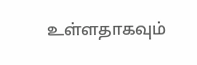உள்ளதாகவும்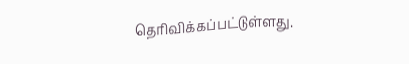தெரிவிக்கப்பட்டுள்ளது.